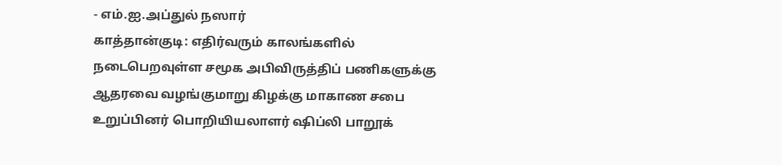- எம்.ஐ.அப்துல் நஸார்
காத்தான்குடி: எதிர்வரும் காலங்களில் நடைபெறவுள்ள சமூக அபிவிருத்திப் பணிகளுக்கு ஆதரவை வழங்குமாறு கிழக்கு மாகாண சபை உறுப்பினர் பொறியியலாளர் ஷிப்லி பாறூக்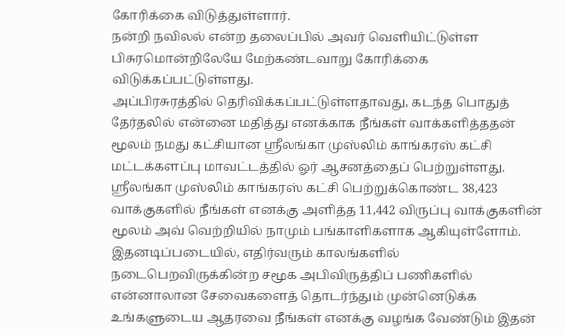கோரிக்கை விடுத்துள்ளார்.
நன்றி நவிலல் என்ற தலைப்பில் அவர் வெளியிட்டுள்ள பிசுரமொன்றிலேயே மேற்கண்டவாறு கோரிக்கை விடுக்கப்பட்டுள்ளது.
அப்பிரசுரத்தில் தெரிவிக்கப்பட்டுள்ளதாவது, கடந்த பொதுத் தேர்தலில் என்னை மதித்து எனக்காக நீங்கள் வாக்களித்ததன் மூலம் நமது கட்சியான ஸ்ரீலங்கா முஸ்லிம் காங்கரஸ் கட்சி மட்டக்களப்பு மாவட்டத்தில் ஓர் ஆசனத்தைப் பெற்றுள்ளது. ஸ்ரீலங்கா முஸ்லிம் காங்கரஸ் கட்சி பெற்றுக்கொண்ட 38,423 வாக்குகளில் நீங்கள் எனக்கு அளித்த 11,442 விருப்பு வாக்குகளின் மூலம் அவ் வெற்றியில் நாமும் பங்காளிகளாக ஆகியுள்ளோம்.
இதனடிப்படையில், எதிர்வரும் காலங்களில் நடைபெறவிருக்கின்ற சமூக அபிவிருத்திப் பணிகளில் என்னாலான சேவைகளைத் தொடர்ந்தும் முன்னெடுக்க உங்களுடைய ஆதரவை நீங்கள் எனக்கு வழங்க வேண்டும் இதன்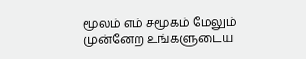மூலம் எம் சமூகம் மேலும் முன்னேற உங்களுடைய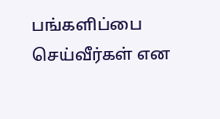பங்களிப்பை செய்வீர்கள் என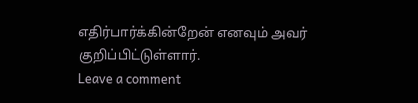எதிர்பார்க்கின்றேன் எனவும் அவர் குறிப்பிட்டுள்ளார்.
Leave a comment